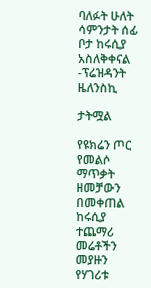ባለፉት ሁለት ሳምንታት ሰፊ ቦታ ከሩሲያ አስለቅቀናል -ፕሬዝዳንት ዜለንስኪ

ታትሟል

የዩክሬን ጦር የመልሶ ማጥቃት ዘመቻውን በመቀጠል ከሩሲያ ተጨማሪ መሬቶችን መያዙን የሃገሪቱ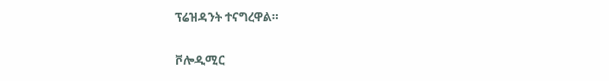ፕሬዝዳንት ተናግረዋል።

ቮሎዲሚር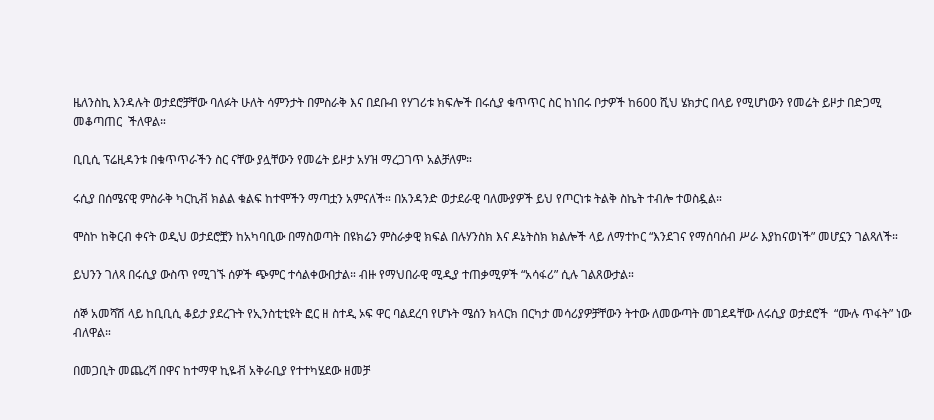ዜለንስኪ እንዳሉት ወታደሮቻቸው ባለፉት ሁለት ሳምንታት በምስራቅ እና በደቡብ የሃገሪቱ ክፍሎች በሩሲያ ቁጥጥር ስር ከነበሩ ቦታዎች ከ600 ሺህ ሄክታር በላይ የሚሆነውን የመሬት ይዞታ በድጋሚ መቆጣጠር  ችለዋል።

ቢቢሲ ፕሬዚዳንቱ በቁጥጥራችን ስር ናቸው ያሏቸውን የመሬት ይዞታ አሃዝ ማረጋገጥ አልቻለም።

ሩሲያ በሰሜናዊ ምስራቅ ካርኪቭ ክልል ቁልፍ ከተሞችን ማጣቷን አምናለች። በአንዳንድ ወታደራዊ ባለሙያዎች ይህ የጦርነቱ ትልቅ ስኬት ተብሎ ተወስዷል።

ሞስኮ ከቅርብ ቀናት ወዲህ ወታደሮቿን ከአካባቢው በማስወጣት በዩክሬን ምስራቃዊ ክፍል በሉሃንስክ እና ዶኔትስክ ክልሎች ላይ ለማተኮር “እንደገና የማሰባሰብ ሥራ እያከናወነች” መሆኗን ገልጻለች።

ይህንን ገለጻ በሩሲያ ውስጥ የሚገኙ ሰዎች ጭምር ተሳልቀውበታል። ብዙ የማህበራዊ ሚዲያ ተጠቃሚዎች “አሳፋሪ” ሲሉ ገልጸውታል።

ሰኞ አመሻሽ ላይ ከቢቢሲ ቆይታ ያደረጉት የኢንስቲቲዩት ፎር ዘ ስተዲ ኦፍ ዋር ባልደረባ የሆኑት ሜሰን ክላርክ በርካታ መሳሪያዎቻቸውን ትተው ለመውጣት መገደዳቸው ለሩሲያ ወታደሮች  “ሙሉ ጥፋት” ነው ብለዋል።

በመጋቢት መጨረሻ በዋና ከተማዋ ኪዬቭ አቅራቢያ የተተካሄደው ዘመቻ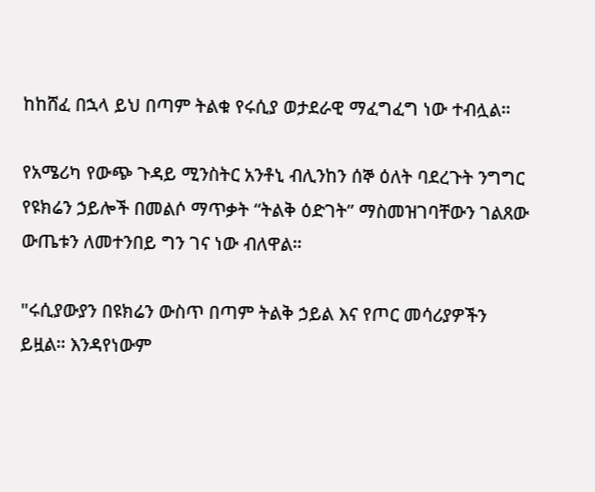ከከሸፈ በኋላ ይህ በጣም ትልቁ የሩሲያ ወታደራዊ ማፈግፈግ ነው ተብሏል።

የአሜሪካ የውጭ ጉዳይ ሚንስትር አንቶኒ ብሊንከን ሰኞ ዕለት ባደረጉት ንግግር የዩክሬን ኃይሎች በመልሶ ማጥቃት “ትልቅ ዕድገት” ማስመዝገባቸውን ገልጸው ውጤቱን ለመተንበይ ግን ገና ነው ብለዋል።

"ሩሲያውያን በዩክሬን ውስጥ በጣም ትልቅ ኃይል እና የጦር መሳሪያዎችን ይዟል። እንዳየነውም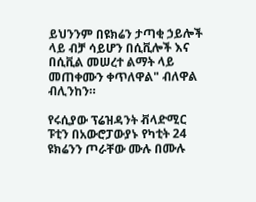ይህንንም በዩክሬን ታጣቂ ኃይሎች ላይ ብቻ ሳይሆን በሲቪሎች እና በሲቪል መሠረተ ልማት ላይ መጠቀሙን ቀጥለዋል" ብለዋል ብሊንከን።

የሩሲያው ፕሬዝዳንት ቭላድሚር ፑቲን በአውሮፓውያኑ የካቲት 24 ዩክሬንን ጦራቸው ሙሉ በሙሉ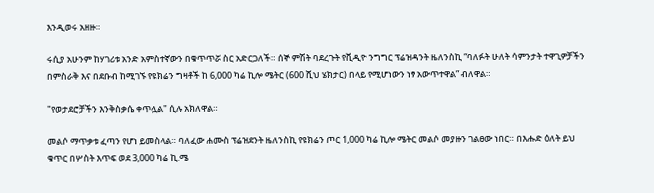እንዲወሩ አዘዙ።

ሩሲያ አሁንም ከሃገሪቱ አንድ አምስተኛውን በቁጥጥሯ ስር አድርጋለች። ሰኞ ምሽት ባደረጉት የቪዲዮ ንግግር ፕሬዝዳንት ዜለንስኪ “ባለፉት ሁለት ሳምንታት ተዋጊዎቻችን በምስራቅ እና በደቡብ ከሚገኙ የዩክሬን ግዛቶች ከ 6,000 ካሬ ኪሎ ሜትር (600 ሺህ ሄክታር) በላይ የሚሆነውን ነፃ አውጥተዋል” ብለዋል።

"የወታደሮቻችን እንቅስቃሴ ቀጥሏል" ሲሉ አክለዋል።

መልሶ ማጥቃቱ ፈጣን የሆነ ይመስላል። ባለፈው ሐሙስ ፕሬዝደንት ዜለንስኪ የዩክሬን ጦር 1,000 ካሬ ኪሎ ሜትር መልሶ መያዙን ገልፀው ነበር። በእሑድ ዕለት ይህ ቁጥር በሦስት እጥፍ ወደ 3,000 ካሬ ኪ.ሜ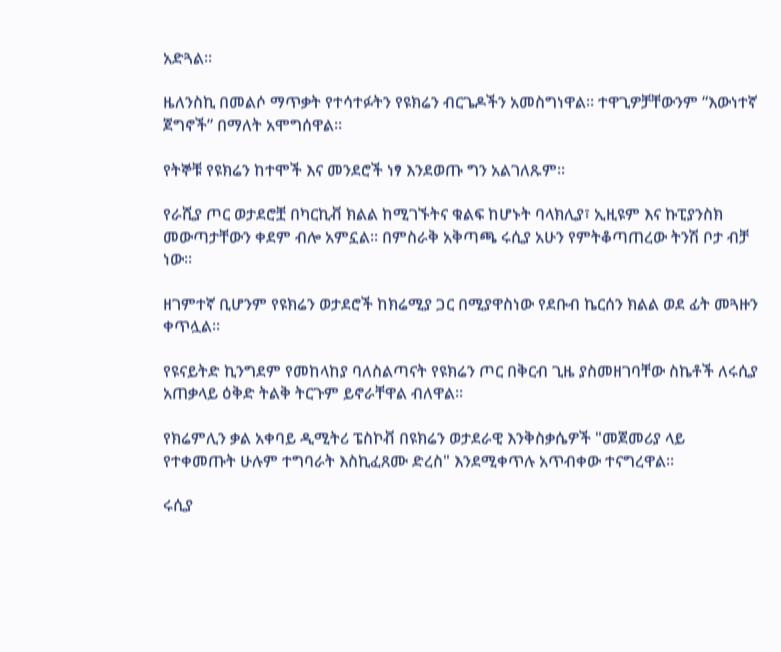አድጓል።

ዜለንስኪ በመልሶ ማጥቃት የተሳተፉትን የዩክሬን ብርጌዶችን አመስግነዋል። ተዋጊዎቻቸውንም “እውነተኛ ጀግኖች” በማለት አሞግሰዋል።

የትኞቹ የዩክሬን ከተሞች እና መንደሮች ነፃ እንደወጡ ግን አልገለጹም።

የራሺያ ጦር ወታደሮቿ በካርኪቭ ክልል ከሚገኙትና ቁልፍ ከሆኑት ባላክሊያ፣ ኢዚዩም እና ኩፒያንስክ መውጣታቸውን ቀደም ብሎ አምኗል። በምስራቅ አቅጣጫ ሩሲያ አሁን የምትቆጣጠረው ትንሽ ቦታ ብቻ ነው።

ዘገምተኛ ቢሆንም የዩክሬን ወታደሮች ከክሬሚያ ጋር በሚያዋስነው የደቡብ ኬርሰን ክልል ወደ ፊት መጓዙን ቀጥሏል።

የዩናይትድ ኪንግደም የመከላከያ ባለስልጣናት የዩክሬን ጦር በቅርብ ጊዜ ያስመዘገባቸው ስኬቶች ለሩሲያ አጠቃላይ ዕቅድ ትልቅ ትርጉም ይኖራቸዋል ብለዋል።

የክሬምሊን ቃል አቀባይ ዲሚትሪ ፔስኮቭ በዩክሬን ወታደራዊ እንቅስቃሴዎች "መጀመሪያ ላይ የተቀመጡት ሁሉም ተግባራት እስኪፈጸሙ ድረስ" እንደሚቀጥሉ አጥብቀው ተናግረዋል።

ሩሲያ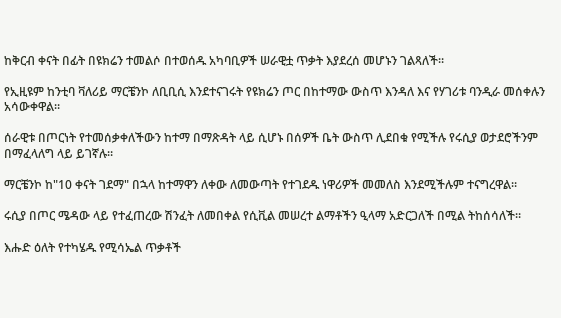ከቅርብ ቀናት በፊት በዩክሬን ተመልሶ በተወሰዱ አካባቢዎች ሠራዊቷ ጥቃት እያደረሰ መሆኑን ገልጻለች።

የኢዚዩም ከንቲባ ቫለሪይ ማርቼንኮ ለቢቢሲ እንደተናገሩት የዩክሬን ጦር በከተማው ውስጥ እንዳለ እና የሃገሪቱ ባንዲራ መሰቀሉን አሳውቀዋል።

ሰራዊቱ በጦርነት የተመሰቃቀለችውን ከተማ በማጽዳት ላይ ሲሆኑ በሰዎች ቤት ውስጥ ሊደበቁ የሚችሉ የሩሲያ ወታደሮችንም በማፈላለግ ላይ ይገኛሉ።

ማርቼንኮ ከ"10 ቀናት ገደማ" በኋላ ከተማዋን ለቀው ለመውጣት የተገደዱ ነዋሪዎች መመለስ እንደሚችሉም ተናግረዋል።

ሩሲያ በጦር ሜዳው ላይ የተፈጠረው ሽንፈት ለመበቀል የሲቪል መሠረተ ልማቶችን ዒላማ አድርጋለች በሚል ትከሰሳለች።

እሑድ ዕለት የተካሄዱ የሚሳኤል ጥቃቶች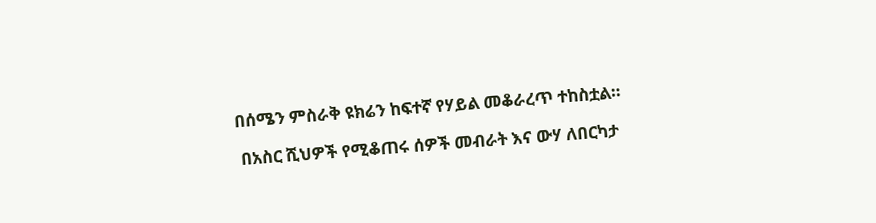በሰሜን ምስራቅ ዩክሬን ከፍተኛ የሃይል መቆራረጥ ተከስቷል።

 በአስር ሺህዎች የሚቆጠሩ ሰዎች መብራት እና ውሃ ለበርካታ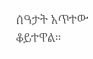ሰዓታት አጥተው ቆይተዋል።